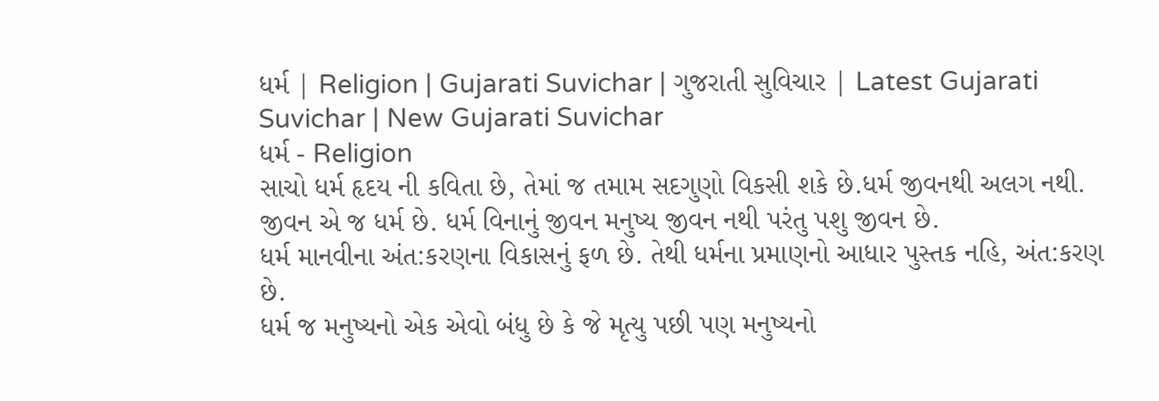ધર્મ | Religion | Gujarati Suvichar | ગુજરાતી સુવિચાર | Latest Gujarati Suvichar | New Gujarati Suvichar
ધર્મ - Religion
સાચો ધર્મ હૃદય ની કવિતા છે, તેમાં જ તમામ સદગુણો વિકસી શકે છે.ધર્મ જીવનથી અલગ નથી. જીવન એ જ ધર્મ છે. ધર્મ વિનાનું જીવન મનુષ્ય જીવન નથી પરંતુ પશુ જીવન છે.
ધર્મ માનવીના અંત:કરણના વિકાસનું ફળ છે. તેથી ધર્મના પ્રમાણનો આધાર પુસ્તક નહિ, અંત:કરણ છે.
ધર્મ જ મનુષ્યનો એક એવો બંધુ છે કે જે મૃત્યુ પછી પણ મનુષ્યનો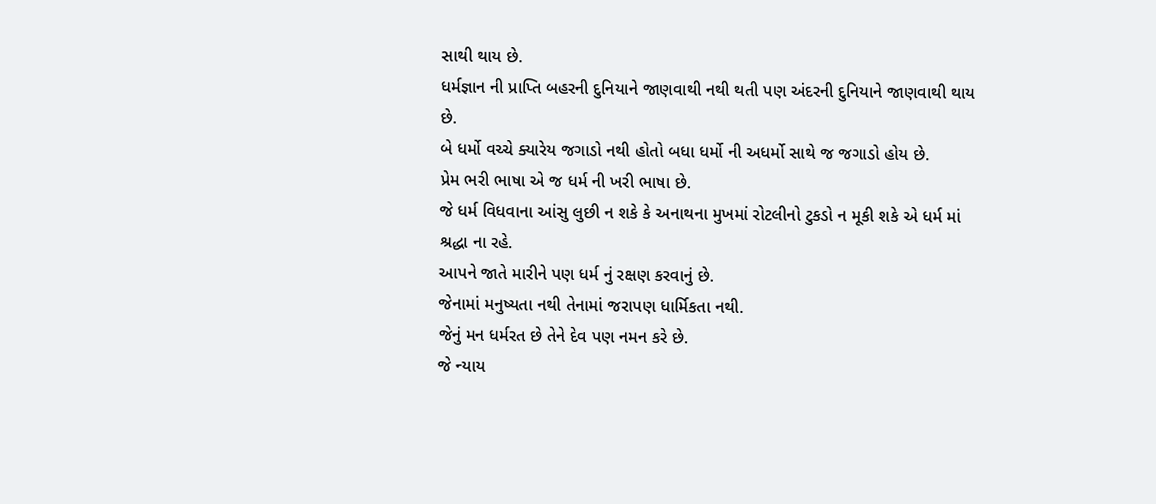સાથી થાય છે.
ધર્મજ્ઞાન ની પ્રાપ્તિ બહરની દુનિયાને જાણવાથી નથી થતી પણ અંદરની દુનિયાને જાણવાથી થાય છે.
બે ધર્મો વચ્ચે ક્યારેય જગાડો નથી હોતો બધા ધર્મો ની અધર્મો સાથે જ જગાડો હોય છે.
પ્રેમ ભરી ભાષા એ જ ધર્મ ની ખરી ભાષા છે.
જે ધર્મ વિધવાના આંસુ લુછી ન શકે કે અનાથના મુખમાં રોટલીનો ટુકડો ન મૂકી શકે એ ધર્મ માં શ્રદ્ધા ના રહે.
આપને જાતે મારીને પણ ધર્મ નું રક્ષણ કરવાનું છે.
જેનામાં મનુષ્યતા નથી તેનામાં જરાપણ ધાર્મિકતા નથી.
જેનું મન ધર્મરત છે તેને દેવ પણ નમન કરે છે.
જે ન્યાય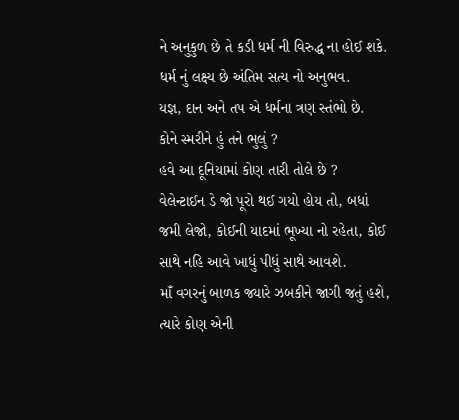ને અનુકુળ છે તે કડી ધર્મ ની વિરુદ્ધ ના હોઈ શકે.
ધર્મ નું લક્ષ્ય છે અંતિમ સત્ય નો અનુભવ.
યજ્ઞ, દાન અને તપ એ ધર્મના ત્રણ સ્તંભો છે.
કોને સ્મરીને હું તને ભુલું ?
હવે આ દૂનિયામાં કોણ તારી તોલે છે ?
વેલેન્ટાઈન ડે જો પૂરો થઈ ગયો હોય તો, બધાં જમી લેજો, કોઈની યાદમાં ભૂખ્યા નો રહેતા, કોઈ સાથે નહિ આવે ખાધું પીધું સાથે આવશે.
માઁ વગરનું બાળક જ્યારે ઝબકીને જાગી જતું હશે,
ત્યારે કોણ એની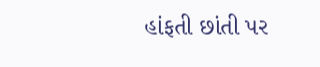હાંફતી છાંતી પર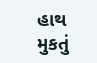હાથ મુકતું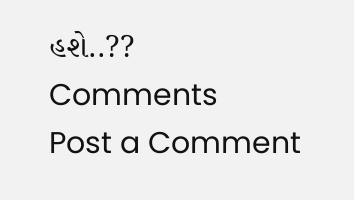હશે..??
Comments
Post a Comment